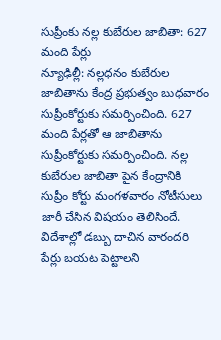సుప్రీంకు నల్ల కుబేరుల జాబితా: 627 మంది పేర్లు
న్యూఢిల్లీ: నల్లధనం కుబేరుల జాబితాను కేంద్ర ప్రభుత్వం బుధవారం సుప్రీంకోర్టుకు సమర్పించింది. 627 మంది పేర్లతో ఆ జాబితాను సుప్రీంకోర్టుకు సమర్పించింది. నల్ల కుబేరుల జాబితా పైన కేంద్రానికి సుప్రీం కోర్టు మంగళవారం నోటీసులు జారీ చేసిన విషయం తెలిసిందే. విదేశాల్లో డబ్బు దాచిన వారందరి పేర్లు బయట పెట్టాలని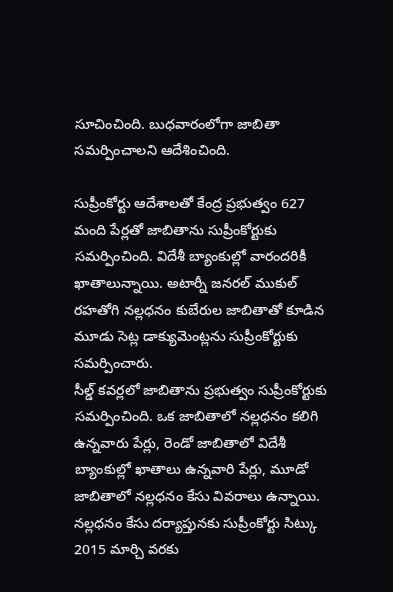సూచించింది. బుధవారంలోగా జాబితా సమర్పించాలని ఆదేశించింది.

సుప్రీంకోర్టు ఆదేశాలతో కేంద్ర ప్రభుత్వం 627 మంది పేర్లతో జాబితాను సుప్రీంకోర్టుకు సమర్పించింది. విదేశీ బ్యాంకుల్లో వారందరికీ ఖాతాలున్నాయి. అటార్నీ జనరల్ ముకుల్ రహతోగి నల్లధనం కుబేరుల జాబితాతో కూడిన మూడు సెట్ల డాక్యుమెంట్లను సుప్రీంకోర్టుకు సమర్పించారు.
సీల్డ్ కవర్లలో జాబితాను ప్రభుత్వం సుప్రీంకోర్టుకు సమర్పించింది. ఒక జాబితాలో నల్లధనం కలిగి ఉన్నవారు పేర్లు, రెండో జాబితాలో విదేశీ బ్యాంకుల్లో ఖాతాలు ఉన్నవారి పేర్లు, మూడో జాబితాలో నల్లధనం కేసు వివరాలు ఉన్నాయి. నల్లధనం కేసు దర్యాప్తునకు సుప్రీంకోర్టు సిట్కు 2015 మార్చి వరకు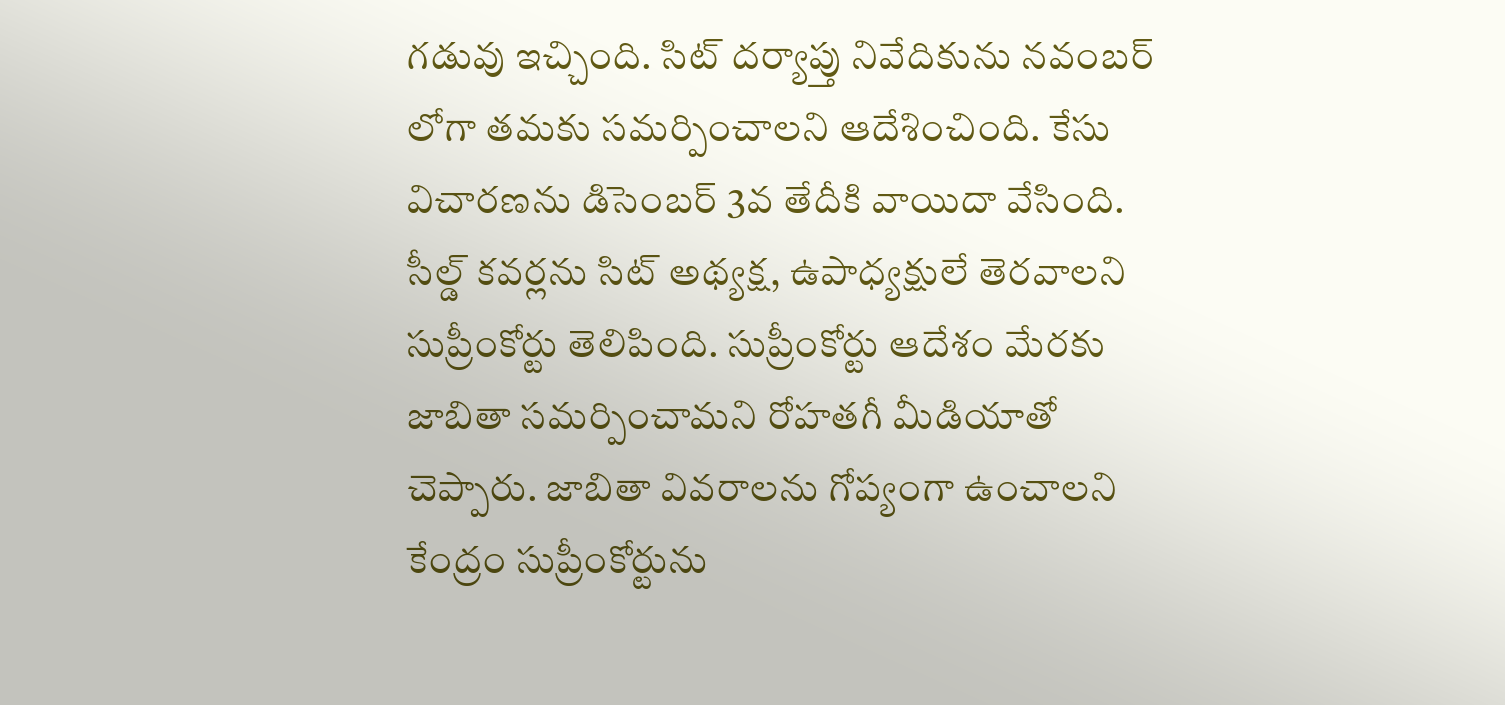గడువు ఇచ్చింది. సిట్ దర్యాప్తు నివేదికును నవంబర్ లోగా తమకు సమర్పించాలని ఆదేశించింది. కేసు విచారణను డిసెంబర్ 3వ తేదీకి వాయిదా వేసింది.
సీల్డ్ కవర్లను సిట్ అథ్యక్ష, ఉపాధ్యక్షులే తెరవాలని సుప్రీంకోర్టు తెలిపింది. సుప్రీంకోర్టు ఆదేశం మేరకు జాబితా సమర్పించామని రోహతగీ మీడియాతో చెప్పారు. జాబితా వివరాలను గోప్యంగా ఉంచాలని కేంద్రం సుప్రీంకోర్టును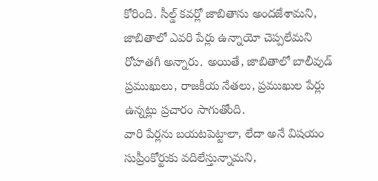కోరింది. సీల్డ్ కవర్లో జాబితాను అందజేశామని, జాబితాలో ఎవరి పేర్లు ఉన్నాయో చెప్పలేమని రోహతగీ అన్నారు. అయితే, జాబితాలో బాలీవుడ్ ప్రముఖులు, రాజకీయ నేతలు, ప్రముఖుల పేర్లు ఉన్నట్లు ప్రచారం సాగుతోంది.
వారి పేర్లను బయటపెట్టాలా, లేదా అనే విషయం సుప్రీంకోర్టుకు వదిలేస్తున్నామని,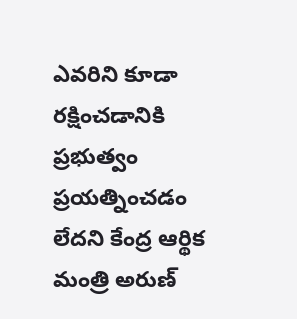ఎవరిని కూడా రక్షించడానికి ప్రభుత్వం ప్రయత్నించడం లేదని కేంద్ర ఆర్థిక మంత్రి అరుణ్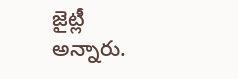జైట్లీ అన్నారు.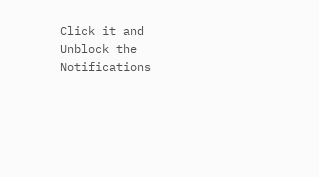Click it and Unblock the Notifications